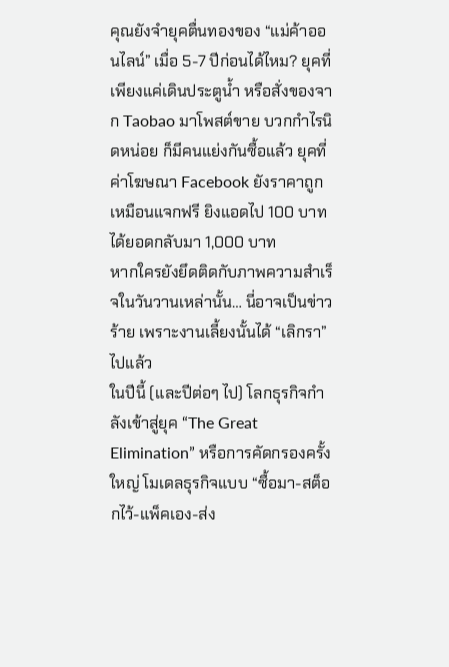คุณยังจำยุคตื่นทองของ “แม่ค้าออนไลน์” เมื่อ 5-7 ปีก่อนได้ไหม? ยุคที่เพียงแค่เดินประตูน้ำ หรือสั่งของจาก Taobao มาโพสต์ขาย บวกกำไรนิดหน่อย ก็มีคนแย่งกันซื้อแล้ว ยุคที่ค่าโฆษณา Facebook ยังราคาถูกเหมือนแจกฟรี ยิงแอดไป 100 บาท ได้ยอดกลับมา 1,000 บาท
หากใครยังยึดติดกับภาพความสำเร็จในวันวานเหล่านั้น… นี่อาจเป็นข่าวร้าย เพราะงานเลี้ยงนั้นได้ “เลิกรา” ไปแล้ว
ในปีนี้ (และปีต่อๆ ไป) โลกธุรกิจกำลังเข้าสู่ยุค “The Great Elimination” หรือการคัดกรองครั้งใหญ่ โมเดลธุรกิจแบบ “ซื้อมา-สต็อกไว้-แพ็คเอง-ส่ง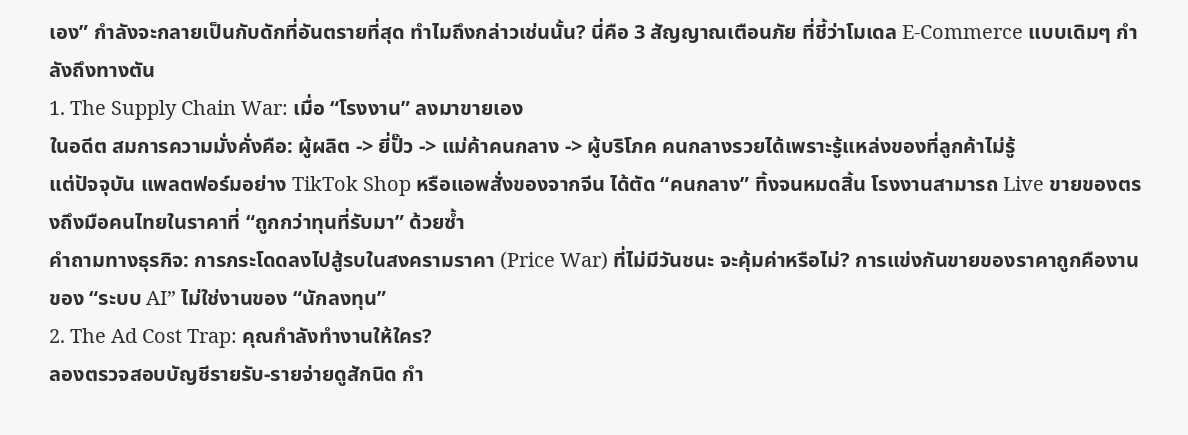เอง” กำลังจะกลายเป็นกับดักที่อันตรายที่สุด ทำไมถึงกล่าวเช่นนั้น? นี่คือ 3 สัญญาณเตือนภัย ที่ชี้ว่าโมเดล E-Commerce แบบเดิมๆ กำลังถึงทางตัน
1. The Supply Chain War: เมื่อ “โรงงาน” ลงมาขายเอง
ในอดีต สมการความมั่งคั่งคือ: ผู้ผลิต -> ยี่ปั๊ว -> แม่ค้าคนกลาง -> ผู้บริโภค คนกลางรวยได้เพราะรู้แหล่งของที่ลูกค้าไม่รู้
แต่ปัจจุบัน แพลตฟอร์มอย่าง TikTok Shop หรือแอพสั่งของจากจีน ได้ตัด “คนกลาง” ทิ้งจนหมดสิ้น โรงงานสามารถ Live ขายของตรงถึงมือคนไทยในราคาที่ “ถูกกว่าทุนที่รับมา” ด้วยซ้ำ
คำถามทางธุรกิจ: การกระโดดลงไปสู้รบในสงครามราคา (Price War) ที่ไม่มีวันชนะ จะคุ้มค่าหรือไม่? การแข่งกันขายของราคาถูกคืองานของ “ระบบ AI” ไม่ใช่งานของ “นักลงทุน”
2. The Ad Cost Trap: คุณกำลังทำงานให้ใคร?
ลองตรวจสอบบัญชีรายรับ-รายจ่ายดูสักนิด กำ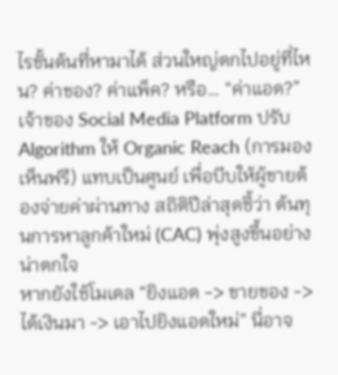ไรขั้นต้นที่หามาได้ ส่วนใหญ่ตกไปอยู่ที่ไหน? ค่าของ? ค่าแพ็ค? หรือ… “ค่าแอด?”
เจ้าของ Social Media Platform ปรับ Algorithm ให้ Organic Reach (การมองเห็นฟรี) แทบเป็นศูนย์ เพื่อบีบให้ผู้ขายต้องจ่ายค่าผ่านทาง สถิติปีล่าสุดชี้ว่า ต้นทุนการหาลูกค้าใหม่ (CAC) พุ่งสูงขึ้นอย่างน่าตกใจ
หากยังใช้โมเดล “ยิงแอด -> ขายของ -> ได้เงินมา -> เอาไปยิงแอดใหม่” นี่อาจ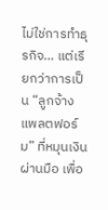ไม่ใช่การทำธุรกิจ… แต่เรียกว่าการเป็น “ลูกจ้างแพลตฟอร์ม” ที่หมุนเงินผ่านมือ เพื่อ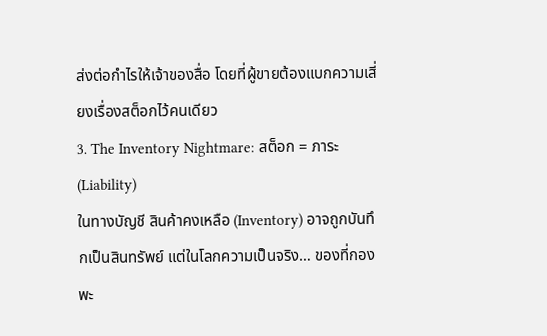ส่งต่อกำไรให้เจ้าของสื่อ โดยที่ผู้ขายต้องแบกความเสี่ยงเรื่องสต็อกไว้คนเดียว
3. The Inventory Nightmare: สต็อก = ภาระ (Liability)
ในทางบัญชี สินค้าคงเหลือ (Inventory) อาจถูกบันทึกเป็นสินทรัพย์ แต่ในโลกความเป็นจริง… ของที่กองพะ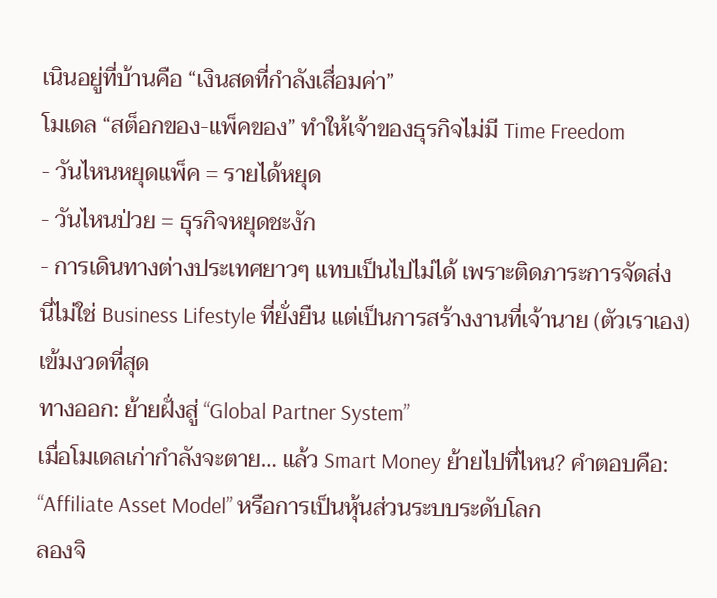เนินอยู่ที่บ้านคือ “เงินสดที่กำลังเสื่อมค่า”
โมเดล “สต็อกของ-แพ็คของ” ทำให้เจ้าของธุรกิจไม่มี Time Freedom
- วันไหนหยุดแพ็ค = รายได้หยุด
- วันไหนป่วย = ธุรกิจหยุดชะงัก
- การเดินทางต่างประเทศยาวๆ แทบเป็นไปไม่ได้ เพราะติดภาระการจัดส่ง
นี่ไม่ใช่ Business Lifestyle ที่ยั่งยืน แต่เป็นการสร้างงานที่เจ้านาย (ตัวเราเอง) เข้มงวดที่สุด
ทางออก: ย้ายฝั่งสู่ “Global Partner System”
เมื่อโมเดลเก่ากำลังจะตาย… แล้ว Smart Money ย้ายไปที่ไหน? คำตอบคือ: “Affiliate Asset Model” หรือการเป็นหุ้นส่วนระบบระดับโลก
ลองจิ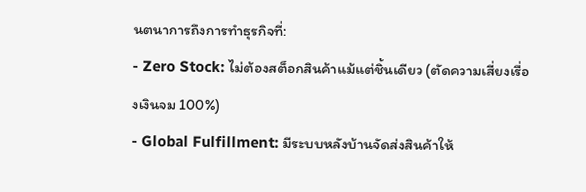นตนาการถึงการทำธุรกิจที่:
- Zero Stock: ไม่ต้องสต็อกสินค้าแม้แต่ชิ้นเดียว (ตัดความเสี่ยงเรื่องเงินจม 100%)
- Global Fulfillment: มีระบบหลังบ้านจัดส่งสินค้าให้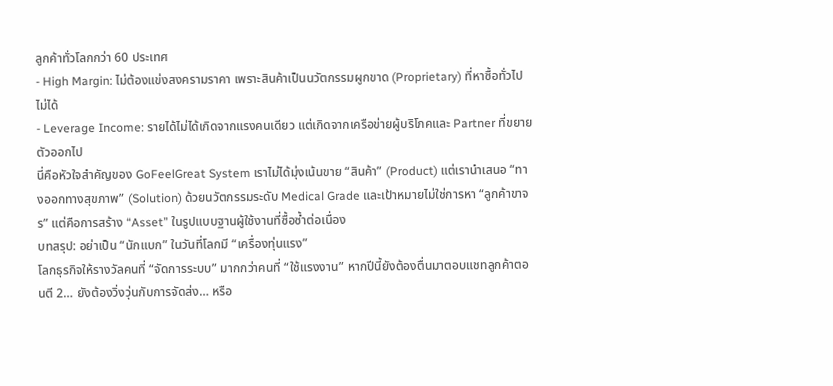ลูกค้าทั่วโลกกว่า 60 ประเทศ
- High Margin: ไม่ต้องแข่งสงครามราคา เพราะสินค้าเป็นนวัตกรรมผูกขาด (Proprietary) ที่หาซื้อทั่วไปไม่ได้
- Leverage Income: รายได้ไม่ได้เกิดจากแรงคนเดียว แต่เกิดจากเครือข่ายผู้บริโภคและ Partner ที่ขยายตัวออกไป
นี่คือหัวใจสำคัญของ GoFeelGreat System เราไม่ได้มุ่งเน้นขาย “สินค้า” (Product) แต่เรานำเสนอ “ทางออกทางสุขภาพ” (Solution) ด้วยนวัตกรรมระดับ Medical Grade และเป้าหมายไม่ใช่การหา “ลูกค้าขาจร” แต่คือการสร้าง “Asset” ในรูปแบบฐานผู้ใช้งานที่ซื้อซ้ำต่อเนื่อง
บทสรุป: อย่าเป็น “นักแบก” ในวันที่โลกมี “เครื่องทุ่นแรง”
โลกธุรกิจให้รางวัลคนที่ “จัดการระบบ” มากกว่าคนที่ “ใช้แรงงาน” หากปีนี้ยังต้องตื่นมาตอบแชทลูกค้าตอนตี 2… ยังต้องวิ่งวุ่นกับการจัดส่ง… หรือ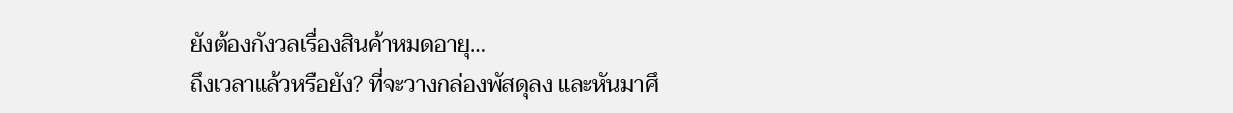ยังต้องกังวลเรื่องสินค้าหมดอายุ…
ถึงเวลาแล้วหรือยัง? ที่จะวางกล่องพัสดุลง และหันมาศึ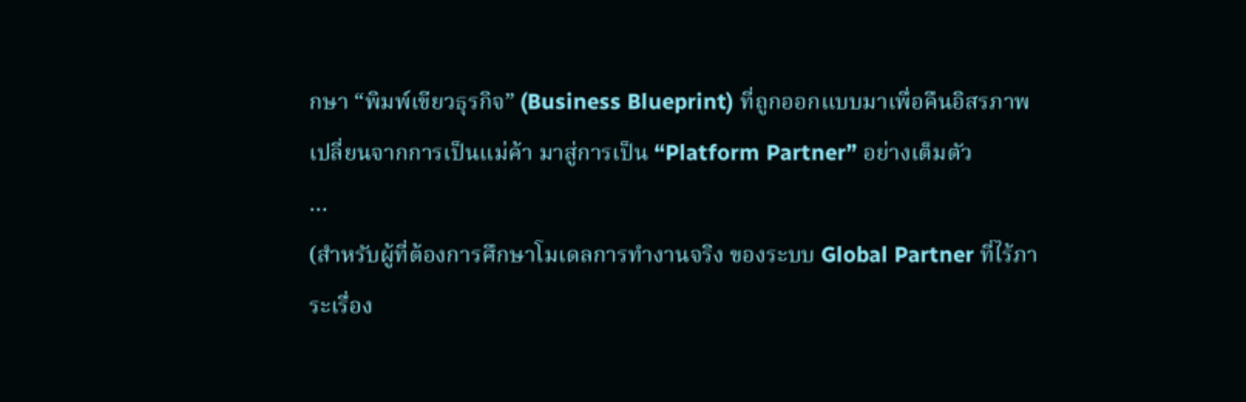กษา “พิมพ์เขียวธุรกิจ” (Business Blueprint) ที่ถูกออกแบบมาเพื่อคืนอิสรภาพ เปลี่ยนจากการเป็นแม่ค้า มาสู่การเป็น “Platform Partner” อย่างเต็มตัว
…
(สำหรับผู้ที่ต้องการศึกษาโมเดลการทำงานจริง ของระบบ Global Partner ที่ไร้ภาระเรื่อง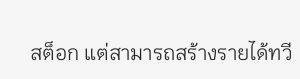สต็อก แต่สามารถสร้างรายได้ทวี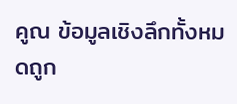คูณ ข้อมูลเชิงลึกทั้งหมดถูก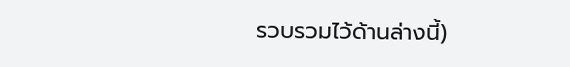รวบรวมไว้ด้านล่างนี้)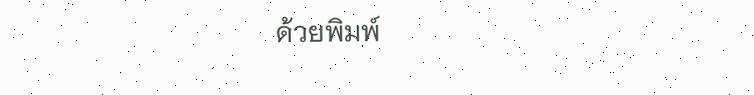ด้วยพิมพ์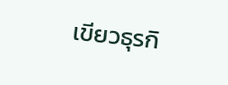เขียวธุรกิ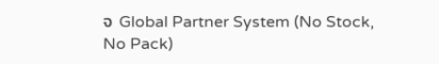จ Global Partner System (No Stock, No Pack)